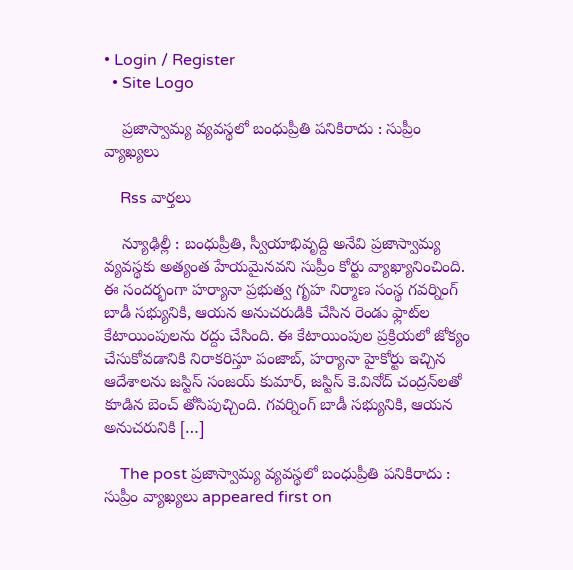• Login / Register
  • Site Logo

    ప్రజాస్వామ్య వ్యవస్థలో బంధుప్రీతి పనికిరాదు : సుప్రీం వ్యాఖ్యలు

    Rss వార్తలు

    న్యూఢిల్లీ : బంధుప్రీతి, స్వీయాభివృద్ది అనేవి ప్రజాస్వామ్య వ్యవస్థకు అత్యంత హేయమైనవని సుప్రీం కోర్టు వ్యాఖ్యానించింది. ఈ సందర్భంగా హర్యానా ప్రభుత్వ గృహ నిర్మాణ సంస్థ గవర్నింగ్‌ బాడీ సభ్యునికి, ఆయన అనుచరుడికి చేసిన రెండు ఫ్లాట్‌ల కేటాయింపులను రద్దు చేసింది. ఈ కేటాయింపుల ప్రక్రియలో జోక్యం చేసుకోవడానికి నిరాకరిస్తూ పంజాబ్‌, హర్యానా హైకోర్టు ఇచ్చిన ఆదేశాలను జస్టిస్‌ సంజయ్ కుమార్‌, జస్టిస్‌ కె.వినోద్‌ చంద్రన్‌లతో కూడిన బెంచ్‌ తోసిపుచ్చింది. గవర్నింగ్‌ బాడీ సభ్యునికి, ఆయన అనుచరునికి […]

    The post ప్రజాస్వామ్య వ్యవస్థలో బంధుప్రీతి పనికిరాదు : సుప్రీం వ్యాఖ్యలు appeared first on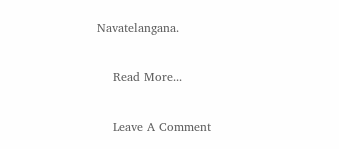Navatelangana.

    Read More...

    Leave A Comment